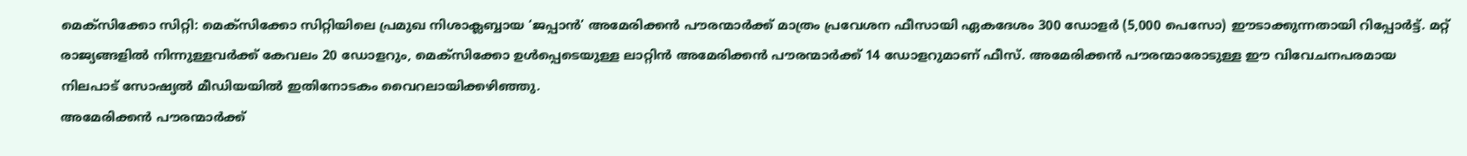മെക്സിക്കോ സിറ്റി: മെക്സിക്കോ സിറ്റിയിലെ പ്രമുഖ നിശാക്ലബ്ബായ ‘ജപ്പാൻ’ അമേരിക്കൻ പൗരന്മാർക്ക് മാത്രം പ്രവേശന ഫീസായി ഏകദേശം 300 ഡോളർ (5,000 പെസോ) ഈടാക്കുന്നതായി റിപ്പോർട്ട്. മറ്റ് രാജ്യങ്ങളിൽ നിന്നുള്ളവർക്ക് കേവലം 20 ഡോളറും, മെക്സിക്കോ ഉൾപ്പെടെയുള്ള ലാറ്റിൻ അമേരിക്കൻ പൗരന്മാർക്ക് 14 ഡോളറുമാണ് ഫീസ്. അമേരിക്കൻ പൗരന്മാരോടുള്ള ഈ വിവേചനപരമായ നിലപാട് സോഷ്യൽ മീഡിയയിൽ ഇതിനോടകം വൈറലായിക്കഴിഞ്ഞു.
അമേരിക്കൻ പൗരന്മാർക്ക്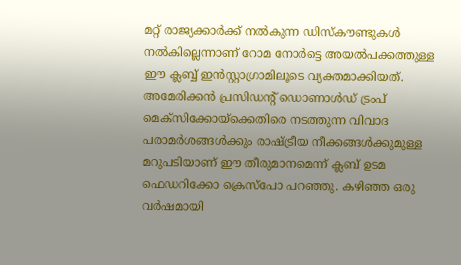മറ്റ് രാജ്യക്കാർക്ക് നൽകുന്ന ഡിസ്കൗണ്ടുകൾ നൽകില്ലെന്നാണ് റോമ നോർട്ടെ അയൽപക്കത്തുള്ള ഈ ക്ലബ്ബ് ഇൻസ്റ്റാഗ്രാമിലൂടെ വ്യക്തമാക്കിയത്. അമേരിക്കൻ പ്രസിഡന്റ് ഡൊണാൾഡ് ട്രംപ് മെക്സിക്കോയ്ക്കെതിരെ നടത്തുന്ന വിവാദ പരാമർശങ്ങൾക്കും രാഷ്ട്രീയ നീക്കങ്ങൾക്കുമുള്ള മറുപടിയാണ് ഈ തീരുമാനമെന്ന് ക്ലബ് ഉടമ ഫെഡറിക്കോ ക്രെസ്പോ പറഞ്ഞു. കഴിഞ്ഞ ഒരു വർഷമായി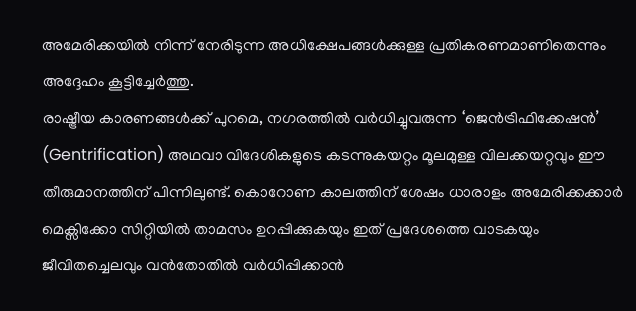അമേരിക്കയിൽ നിന്ന് നേരിടുന്ന അധിക്ഷേപങ്ങൾക്കുള്ള പ്രതികരണമാണിതെന്നും അദ്ദേഹം കൂട്ടിച്ചേർത്തു.
രാഷ്ട്രീയ കാരണങ്ങൾക്ക് പുറമെ, നഗരത്തിൽ വർധിച്ചുവരുന്ന ‘ജെൻട്രിഫിക്കേഷൻ’ (Gentrification) അഥവാ വിദേശികളുടെ കടന്നുകയറ്റം മൂലമുള്ള വിലക്കയറ്റവും ഈ തീരുമാനത്തിന് പിന്നിലുണ്ട്. കൊറോണ കാലത്തിന് ശേഷം ധാരാളം അമേരിക്കക്കാർ മെക്സിക്കോ സിറ്റിയിൽ താമസം ഉറപ്പിക്കുകയും ഇത് പ്രദേശത്തെ വാടകയും ജീവിതച്ചെലവും വൻതോതിൽ വർധിപ്പിക്കാൻ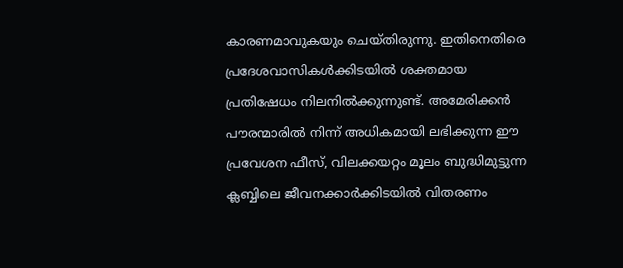കാരണമാവുകയും ചെയ്തിരുന്നു. ഇതിനെതിരെ പ്രദേശവാസികൾക്കിടയിൽ ശക്തമായ പ്രതിഷേധം നിലനിൽക്കുന്നുണ്ട്. അമേരിക്കൻ പൗരന്മാരിൽ നിന്ന് അധികമായി ലഭിക്കുന്ന ഈ പ്രവേശന ഫീസ്, വിലക്കയറ്റം മൂലം ബുദ്ധിമുട്ടുന്ന ക്ലബ്ബിലെ ജീവനക്കാർക്കിടയിൽ വിതരണം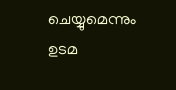ചെയ്യുമെന്നും ഉടമ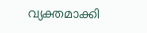വ്യക്തമാക്കി